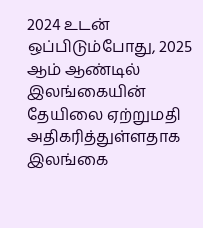2024 உடன் ஒப்பிடும்போது, 2025 ஆம் ஆண்டில் இலங்கையின் தேயிலை ஏற்றுமதி அதிகரித்துள்ளதாக இலங்கை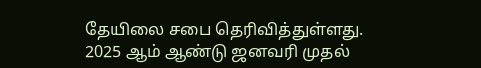தேயிலை சபை தெரிவித்துள்ளது.
2025 ஆம் ஆண்டு ஜனவரி முதல்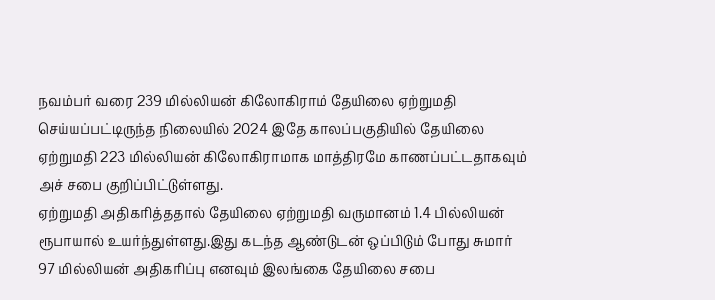நவம்பர் வரை 239 மில்லியன் கிலோகிராம் தேயிலை ஏற்றுமதி செய்யப்பட்டிருந்த நிலையில் 2024 இதே காலப்பகுதியில் தேயிலை ஏற்றுமதி 223 மில்லியன் கிலோகிராமாக மாத்திரமே காணப்பட்டதாகவும் அச் சபை குறிப்பிட்டுள்ளது.
ஏற்றுமதி அதிகரித்ததால் தேயிலை ஏற்றுமதி வருமானம் 1.4 பில்லியன் ரூபாயால் உயர்ந்துள்ளது.இது கடந்த ஆண்டுடன் ஒப்பிடும் போது சுமார் 97 மில்லியன் அதிகரிப்பு எனவும் இலங்கை தேயிலை சபை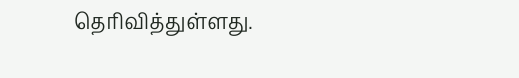தெரிவித்துள்ளது.